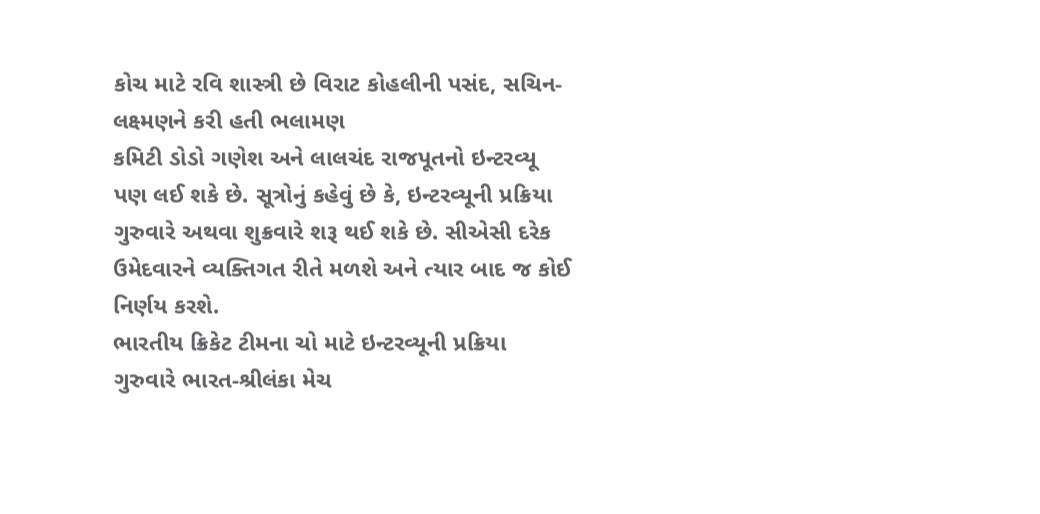કોચ માટે રવિ શાસ્ત્રી છે વિરાટ કોહલીની પસંદ, સચિન-લક્ષ્મણને કરી હતી ભલામણ
કમિટી ડોડો ગણેશ અને લાલચંદ રાજપૂતનો ઇન્ટરવ્યૂ પણ લઈ શકે છે. સૂત્રોનું કહેવું છે કે, ઇન્ટરવ્યૂની પ્રક્રિયા ગુરુવારે અથવા શુક્રવારે શરૂ થઈ શકે છે. સીએસી દરેક ઉમેદવારને વ્યક્તિગત રીતે મળશે અને ત્યાર બાદ જ કોઈ નિર્ણય કરશે.
ભારતીય ક્રિકેટ ટીમના ચો માટે ઇન્ટરવ્યૂની પ્રક્રિયા ગુરુવારે ભારત-શ્રીલંકા મેચ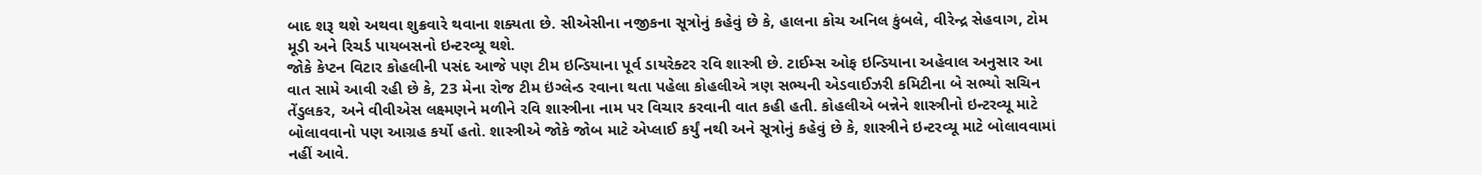બાદ શરૂ થશે અથવા શુક્રવારે થવાના શક્યતા છે. સીએસીના નજીકના સૂત્રોનું કહેવું છે કે, હાલના કોચ અનિલ કુંબલે, વીરેન્દ્ર સેહવાગ, ટોમ મૂડી અને રિચર્ડ પાયબસનો ઇન્ટરવ્યૂ થશે.
જોકે કેપ્ટન વિટાર કોહલીની પસંદ આજે પણ ટીમ ઇન્ડિયાના પૂર્વ ડાયરેક્ટર રવિ શાસ્ત્રી છે. ટાઈમ્સ ઓફ ઇન્ડિયાના અહેવાલ અનુસાર આ વાત સામે આવી રહી છે કે, 23 મેના રોજ ટીમ ઇંગ્લેન્ડ રવાના થતા પહેલા કોહલીએ ત્રણ સભ્યની એડવાઈઝરી કમિટીના બે સભ્યો સચિન તેંડુલકર, અને વીવીએસ લક્ષ્મણને મળીને રવિ શાસ્ત્રીના નામ પર વિચાર કરવાની વાત કહી હતી. કોહલીએ બન્નેને શાસ્ત્રીનો ઇન્ટરવ્યૂ માટે બોલાવવાનો પણ આગ્રહ કર્યો હતો. શાસ્ત્રીએ જોકે જોબ માટે એપ્લાઈ કર્યું નથી અને સૂત્રોનું કહેવું છે કે, શાસ્ત્રીને ઇન્ટરવ્યૂ માટે બોલાવવામાં નહીં આવે.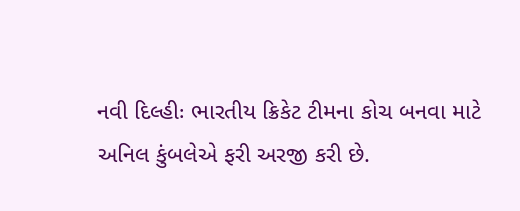નવી દિલ્હીઃ ભારતીય ક્રિકેટ ટીમના કોચ બનવા માટે અનિલ કુંબલેએ ફરી અરજી કરી છે.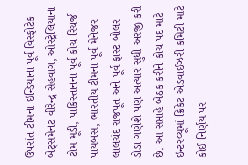ઉપરાંત ટીમના ઇન્ડિયાના પૂર્વ વિસ્ફોટેક બેટ્સમેનટ વીરેન્દ્ર સેહવાગ, ઓસ્ટ્રેલિયાના ટોમ મૂડી, પાકિસ્તાનના પૂર્વ કોચ રિચર્જ પાયબસ, ભારતીય ટીમના પૂર્વ મેનેજર લાલચંદ રાજપૂત અને પૂર્વ ફાસ્ટ બોલર ડોડા ગણેશે પણ અત્યાર સુધી અરજી કરી છે. આ સપ્તાહે બેઠક કરીને કોચ પદ માટે ઇન્ટરવ્યૂમાં ક્રિકેટ એડવાઈઝરી કમિટી માટે કોઈ નિર્ણય પર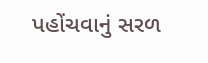પહોંચવાનું સરળ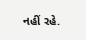નહીં રહે.